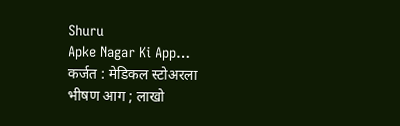Shuru
Apke Nagar Ki App…
कर्जत : मेडिकल स्टोअरला भीषण आग ; लाखो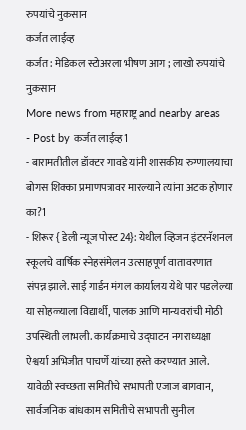रुपयांचे नुकसान
कर्जत लाईव्ह
कर्जत : मेडिकल स्टोअरला भीषण आग ; लाखो रुपयांचे नुकसान
More news from महाराष्ट्र and nearby areas
- Post by कर्जत लाईव्ह1
- बारामतीतील डॉक्टर गावडे यांनी शासकीय रुग्णालयाचा बोगस शिक्का प्रमाणपत्रावर मारल्याने त्यांना अटक होणार का?1
- शिरूर { डेली न्यूज पोस्ट 24}: येथील व्हिजन इंटरनॅशनल स्कूलचे वार्षिक स्नेहसंमेलन उत्साहपूर्ण वातावरणात संपन्न झाले. साई गार्डन मंगल कार्यालय येथे पार पडलेल्या या सोहळ्याला विद्यार्थी, पालक आणि मान्यवरांची मोठी उपस्थिती लाभली. कार्यक्रमाचे उद्घाटन नगराध्यक्षा ऐश्वर्या अभिजीत पाचर्णे यांच्या हस्ते करण्यात आले. यावेळी स्वच्छता समितीचे सभापती एजाज बागवान, सार्वजनिक बांधकाम समितीचे सभापती सुनील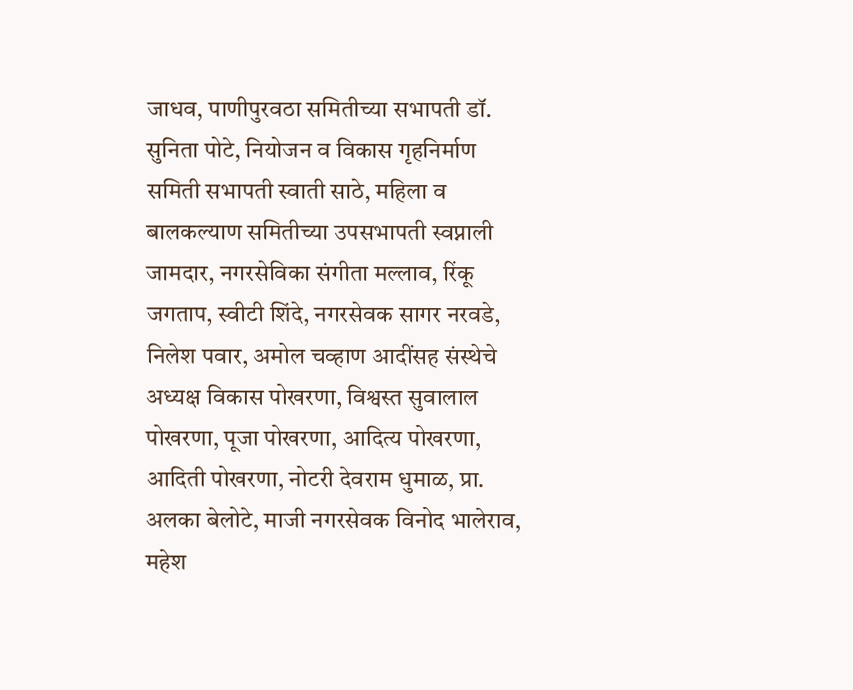जाधव, पाणीपुरवठा समितीच्या सभापती डॉ. सुनिता पोटे, नियोजन व विकास गृहनिर्माण समिती सभापती स्वाती साठे, महिला व बालकल्याण समितीच्या उपसभापती स्वप्नाली जामदार, नगरसेविका संगीता मल्लाव, रिंकू जगताप, स्वीटी शिंदे, नगरसेवक सागर नरवडे, निलेश पवार, अमोल चव्हाण आदींसह संस्थेचे अध्यक्ष विकास पोखरणा, विश्वस्त सुवालाल पोखरणा, पूजा पोखरणा, आदित्य पोखरणा, आदिती पोखरणा, नोटरी देवराम धुमाळ, प्रा. अलका बेलोटे, माजी नगरसेवक विनोद भालेराव, महेश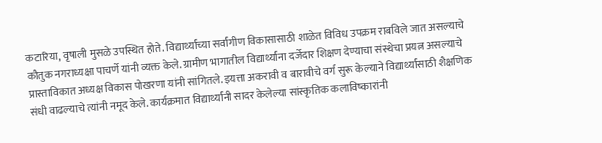कटारिया, वृषाली मुसळे उपस्थित होते. विद्यार्थ्यांच्या सर्वांगीण विकासासाठी शाळेत विविध उपक्रम राबविले जात असल्याचे कौतुक नगराध्यक्षा पाचर्णे यांनी व्यक्त केले. ग्रामीण भागातील विद्यार्थ्यांना दर्जेदार शिक्षण देण्याचा संस्थेचा प्रयत्न असल्याचे प्रास्ताविकात अध्यक्ष विकास पोखरणा यांनी सांगितले. इयत्ता अकरावी व बारावीचे वर्ग सुरू केल्याने विद्यार्थ्यांसाठी शैक्षणिक संधी वाढल्याचे त्यांनी नमूद केले. कार्यक्रमात विद्यार्थ्यांनी सादर केलेल्या सांस्कृतिक कलाविष्कारांनी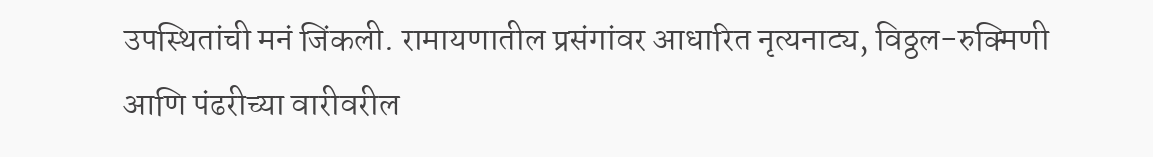उपस्थितांची मनं जिंकली. रामायणातील प्रसंगांवर आधारित नृत्यनाट्य, विठ्ठल-रुक्मिणी आणि पंढरीच्या वारीवरील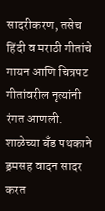सादरीकरण, तसेच हिंदी व मराठी गीतांचे गायन आणि चित्रपट गीतांवरील नृत्यांनी रंगत आणली. शाळेच्या बँड पथकाने ड्रमसह वादन सादर करत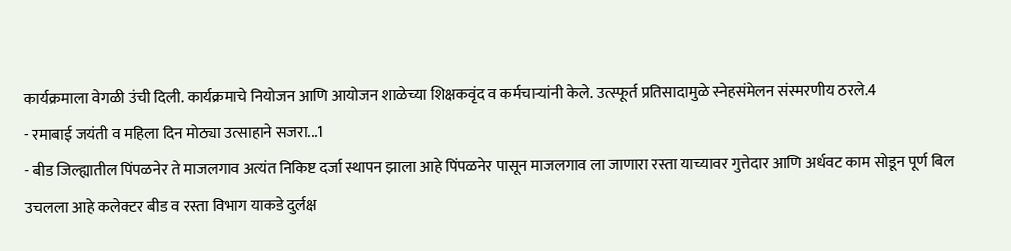कार्यक्रमाला वेगळी उंची दिली. कार्यक्रमाचे नियोजन आणि आयोजन शाळेच्या शिक्षकवृंद व कर्मचाऱ्यांनी केले. उत्स्फूर्त प्रतिसादामुळे स्नेहसंमेलन संस्मरणीय ठरले.4
- रमाबाई जयंती व महिला दिन मोठ्या उत्साहाने सजरा...1
- बीड जिल्ह्यातील पिंपळनेर ते माजलगाव अत्यंत निकिष्ट दर्जा स्थापन झाला आहे पिंपळनेर पासून माजलगाव ला जाणारा रस्ता याच्यावर गुत्तेदार आणि अर्धवट काम सोडून पूर्ण बिल उचलला आहे कलेक्टर बीड व रस्ता विभाग याकडे दुर्लक्ष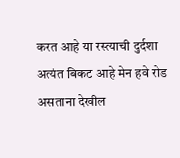करत आहे या रस्त्याची दुर्दशा अत्यंत बिकट आहे मेन हवे रोड असताना देखील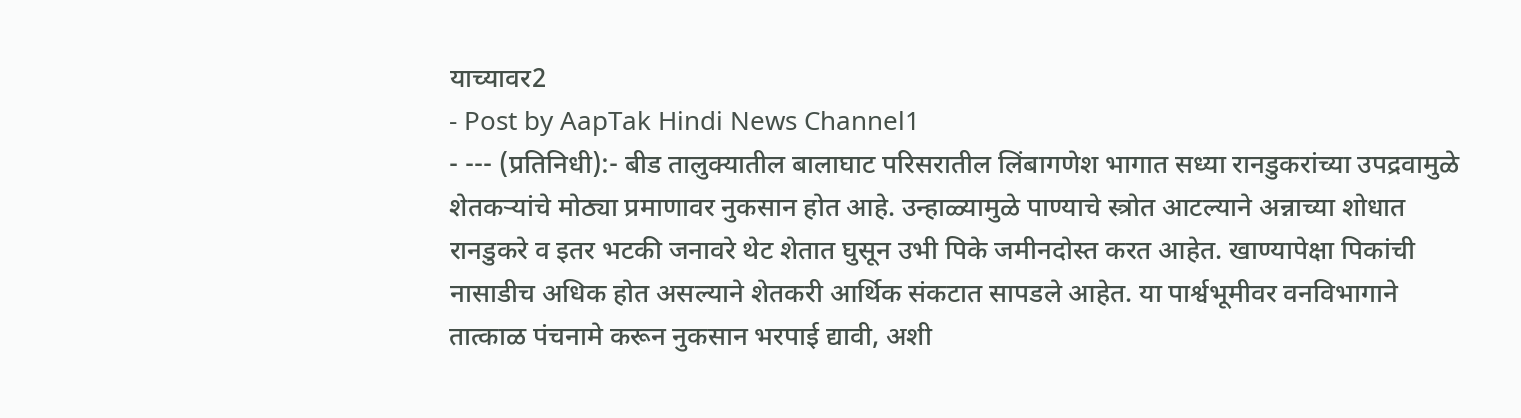याच्यावर2
- Post by AapTak Hindi News Channel1
- --- (प्रतिनिधी):- बीड तालुक्यातील बालाघाट परिसरातील लिंबागणेश भागात सध्या रानडुकरांच्या उपद्रवामुळे शेतकऱ्यांचे मोठ्या प्रमाणावर नुकसान होत आहे. उन्हाळ्यामुळे पाण्याचे स्त्रोत आटल्याने अन्नाच्या शोधात रानडुकरे व इतर भटकी जनावरे थेट शेतात घुसून उभी पिके जमीनदोस्त करत आहेत. खाण्यापेक्षा पिकांची नासाडीच अधिक होत असल्याने शेतकरी आर्थिक संकटात सापडले आहेत. या पार्श्वभूमीवर वनविभागाने तात्काळ पंचनामे करून नुकसान भरपाई द्यावी, अशी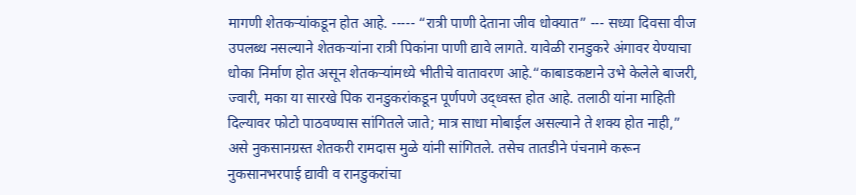मागणी शेतकऱ्यांकडून होत आहे. ----- “रात्री पाणी देताना जीव धोक्यात” --- सध्या दिवसा वीज उपलब्ध नसल्याने शेतकऱ्यांना रात्री पिकांना पाणी द्यावे लागते. यावेळी रानडुकरे अंगावर येण्याचा धोका निर्माण होत असून शेतकऱ्यांमध्ये भीतीचे वातावरण आहे.“काबाडकष्टाने उभे केलेले बाजरी, ज्वारी, मका या सारखे पिक रानडुकरांकडून पूर्णपणे उद्ध्वस्त होत आहे. तलाठी यांना माहिती दिल्यावर फोटो पाठवण्यास सांगितले जाते; मात्र साधा मोबाईल असल्याने ते शक्य होत नाही,” असे नुकसानग्रस्त शेतकरी रामदास मुळे यांनी सांगितले. तसेच तातडीने पंचनामे करून नुकसानभरपाई द्यावी व रानडुकरांचा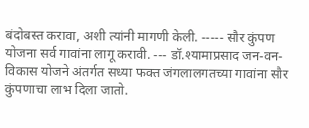बंदोबस्त करावा, अशी त्यांनी मागणी केली. ----- सौर कुंपण योजना सर्व गावांना लागू करावी. --- डॉ.श्यामाप्रसाद जन-वन-विकास योजने अंतर्गत सध्या फक्त जंगलालगतच्या गावांना सौर कुंपणाचा लाभ दिला जातो.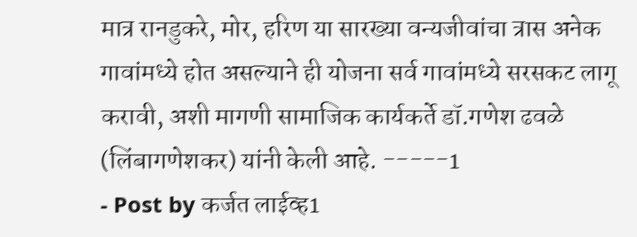मात्र रानडुकरे, मोर, हरिण या सारख्या वन्यजीवांचा त्रास अनेक गावांमध्ये होत असल्याने ही योजना सर्व गावांमध्ये सरसकट लागू करावी, अशी मागणी सामाजिक कार्यकर्ते डॉ.गणेश ढवळे (लिंबागणेशकर) यांनी केली आहे. -----1
- Post by कर्जत लाईव्ह1